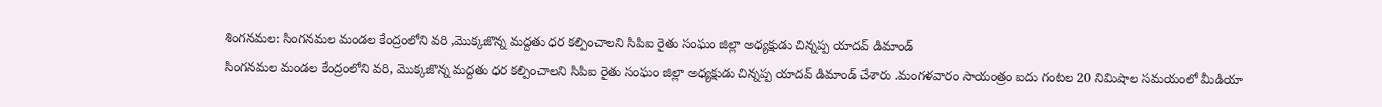శింగనమల: సింగనమల మండల కేంద్రంలోని వరి ,మొక్కజొన్న మద్దతు ధర కల్పించాలని సిపిఐ రైతు సంఘం జిల్లా అధ్యక్షుడు చిన్నప్ప యాదవ్ డిమాండ్
సింగనమల మండల కేంద్రంలోని వరి, మొక్కజొన్న మద్దతు ధర కల్పించాలని సిపిఐ రైతు సంఘం జిల్లా అధ్యక్షుడు చిన్నప్ప యాదవ్ డిమాండ్ చేశారు .మంగళవారం సాయంత్రం ఐదు గంటల 20 నిమిషాల సమయంలో మీడియా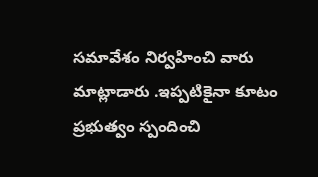సమావేశం నిర్వహించి వారు మాట్లాడారు .ఇప్పటికైనా కూటం ప్రభుత్వం స్పందించి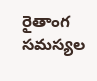రైతాంగ సమస్యల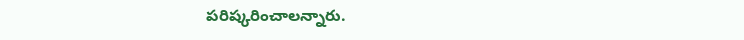పరిష్కరించాలన్నారు.